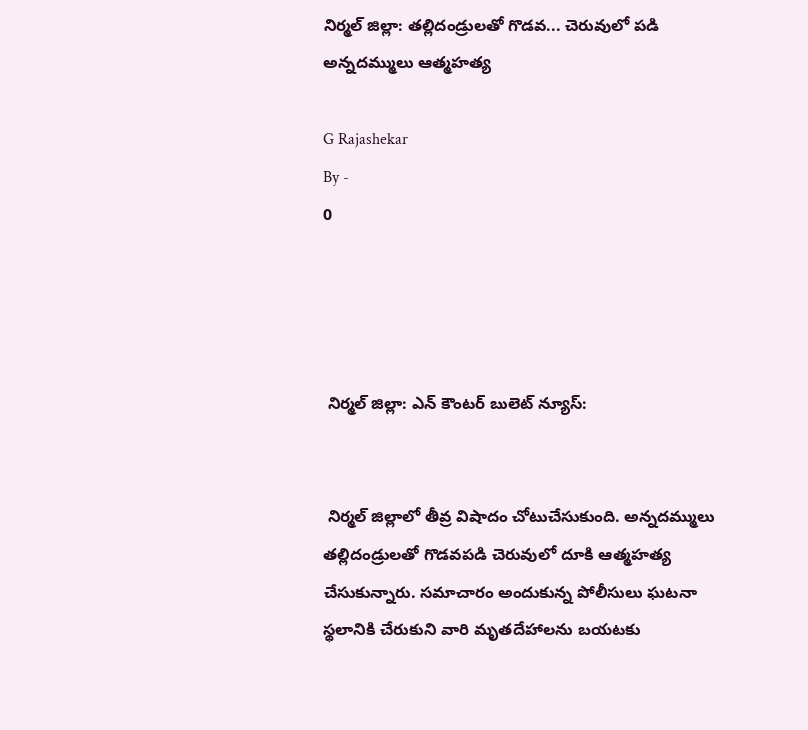నిర్మల్ జిల్లా: తల్లిదండ్రులతో గొడవ... చెరువులో పడి అన్నదమ్ములు ఆత్మహత్య

G Rajashekar
By -
0




 నిర్మల్ జిల్లా: ఎన్ కౌంటర్ బులెట్ న్యూస్:


 నిర్మల్ జిల్లాలో తీవ్ర విషాదం చోటుచేసుకుంది. అన్నదమ్ములు తల్లిదండ్రులతో గొడవపడి చెరువులో దూకి ఆత్మహత్య చేసుకున్నారు. సమాచారం అందుకున్న పోలీసులు ఘటనా స్థలానికి చేరుకుని వారి మృతదేహాలను బయటకు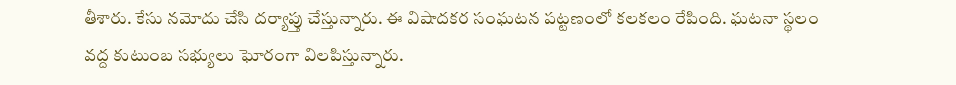తీశారు. కేసు నమోదు చేసి దర్యాప్తు చేస్తున్నారు. ఈ విషాదకర సంఘటన పట్టణంలో కలకలం రేపింది. ఘటనా స్థలం వద్ద కుటుంబ సభ్యులు ఘోరంగా విలపిస్తున్నారు.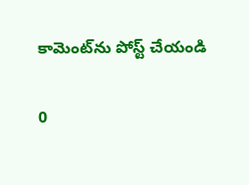కామెంట్‌ను పోస్ట్ చేయండి

0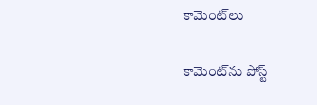కామెంట్‌లు

కామెంట్‌ను పోస్ట్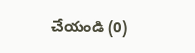చేయండి (0)